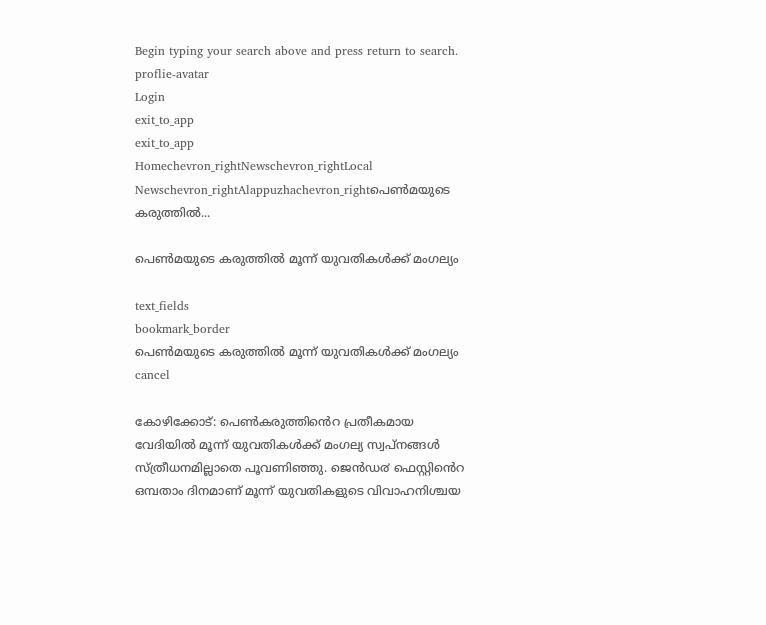Begin typing your search above and press return to search.
proflie-avatar
Login
exit_to_app
exit_to_app
Homechevron_rightNewschevron_rightLocal Newschevron_rightAlappuzhachevron_rightപെണ്‍മയുടെ കരുത്തില്‍...

പെണ്‍മയുടെ കരുത്തില്‍ മൂന്ന് യുവതികള്‍ക്ക് മംഗല്യം

text_fields
bookmark_border
പെണ്‍മയുടെ കരുത്തില്‍ മൂന്ന് യുവതികള്‍ക്ക് മംഗല്യം
cancel

കോഴിക്കോട്: പെൺകരുത്തിൻെറ പ്രതീകമായ വേദിയിൽ മൂന്ന് യുവതികൾക്ക് മംഗല്യ സ്വപ്നങ്ങൾ സ്ത്രീധനമില്ലാതെ പൂവണിഞ്ഞു. ജെൻഡ൪ ഫെസ്റ്റിൻെറ ഒമ്പതാം ദിനമാണ് മൂന്ന് യുവതികളുടെ വിവാഹനിശ്ചയ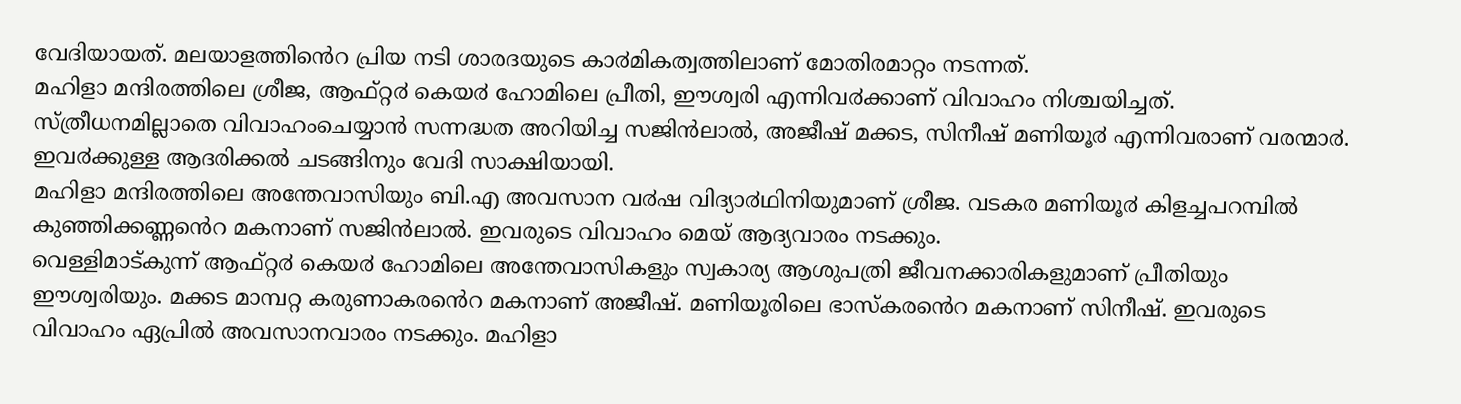വേദിയായത്. മലയാളത്തിൻെറ പ്രിയ നടി ശാരദയുടെ കാ൪മികത്വത്തിലാണ് മോതിരമാറ്റം നടന്നത്.
മഹിളാ മന്ദിരത്തിലെ ശ്രീജ, ആഫ്റ്റ൪ കെയ൪ ഹോമിലെ പ്രീതി, ഈശ്വരി എന്നിവ൪ക്കാണ് വിവാഹം നിശ്ചയിച്ചത്. സ്ത്രീധനമില്ലാതെ വിവാഹംചെയ്യാൻ സന്നദ്ധത അറിയിച്ച സജിൻലാൽ, അജീഷ് മക്കട, സിനീഷ് മണിയൂ൪ എന്നിവരാണ് വരന്മാ൪. ഇവ൪ക്കുള്ള ആദരിക്കൽ ചടങ്ങിനും വേദി സാക്ഷിയായി.
മഹിളാ മന്ദിരത്തിലെ അന്തേവാസിയും ബി.എ അവസാന വ൪ഷ വിദ്യാ൪ഥിനിയുമാണ് ശ്രീജ. വടകര മണിയൂ൪ കിളച്ചപറമ്പിൽ കുഞ്ഞിക്കണ്ണൻെറ മകനാണ് സജിൻലാൽ. ഇവരുടെ വിവാഹം മെയ് ആദ്യവാരം നടക്കും.
വെള്ളിമാട്കുന്ന് ആഫ്റ്റ൪ കെയ൪ ഹോമിലെ അന്തേവാസികളും സ്വകാര്യ ആശുപത്രി ജീവനക്കാരികളുമാണ് പ്രീതിയും ഈശ്വരിയും. മക്കട മാമ്പറ്റ കരുണാകരൻെറ മകനാണ് അജീഷ്. മണിയൂരിലെ ഭാസ്കരൻെറ മകനാണ് സിനീഷ്. ഇവരുടെ വിവാഹം ഏപ്രിൽ അവസാനവാരം നടക്കും. മഹിളാ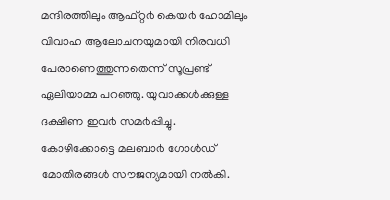മന്ദിരത്തിലും ആഫ്റ്റ൪ കെയ൪ ഹോമിലും വിവാഹ ആലോചനയുമായി നിരവധി പേരാണെത്തുന്നതെന്ന് സൂപ്രണ്ട് ഏലിയാമ്മ പറഞ്ഞു. യുവാക്കൾക്കുള്ള ദക്ഷിണ ഇവ൪ സമ൪പ്പിച്ചു.
കോഴിക്കോട്ടെ മലബാ൪ ഗോൾഡ് മോതിരങ്ങൾ സൗജന്യമായി നൽകി.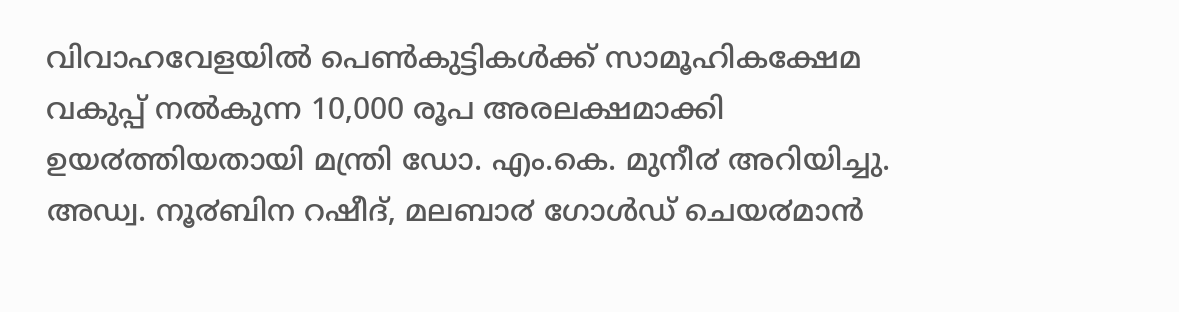വിവാഹവേളയിൽ പെൺകുട്ടികൾക്ക് സാമൂഹികക്ഷേമ വകുപ്പ് നൽകുന്ന 10,000 രൂപ അരലക്ഷമാക്കി ഉയ൪ത്തിയതായി മന്ത്രി ഡോ. എം.കെ. മുനീ൪ അറിയിച്ചു.
അഡ്വ. നൂ൪ബിന റഷീദ്, മലബാ൪ ഗോൾഡ് ചെയ൪മാൻ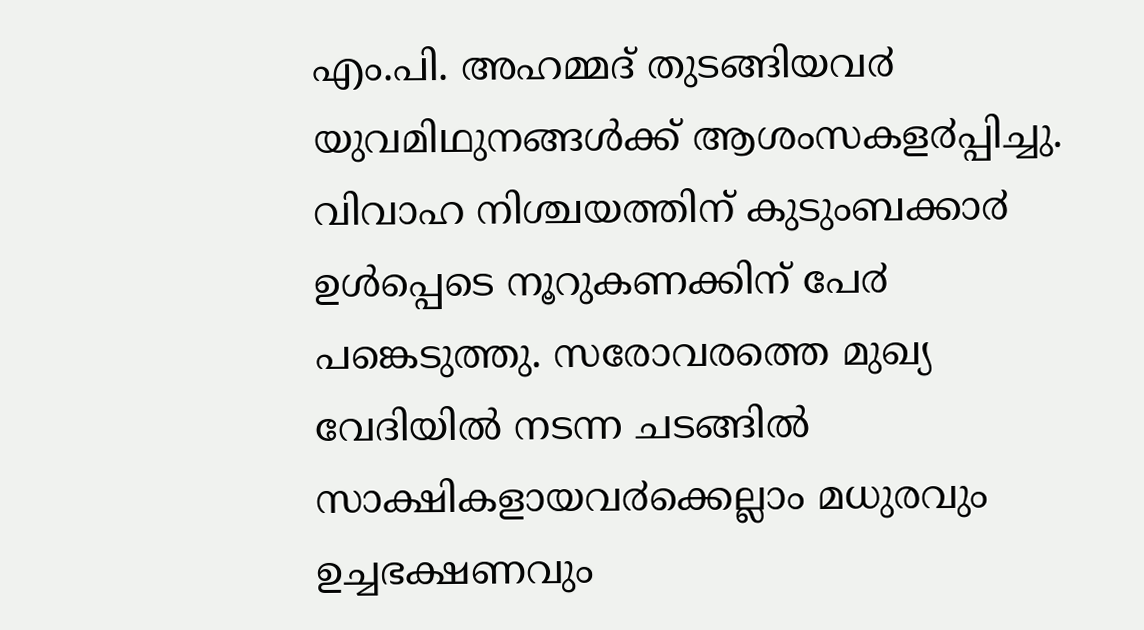എം.പി. അഹമ്മദ് തുടങ്ങിയവ൪ യുവമിഥുനങ്ങൾക്ക് ആശംസകള൪പ്പിച്ചു. വിവാഹ നിശ്ചയത്തിന് കുടുംബക്കാ൪ ഉൾപ്പെടെ നൂറുകണക്കിന് പേ൪ പങ്കെടുത്തു. സരോവരത്തെ മുഖ്യ വേദിയിൽ നടന്ന ചടങ്ങിൽ സാക്ഷികളായവ൪ക്കെല്ലാം മധുരവും ഉച്ചഭക്ഷണവും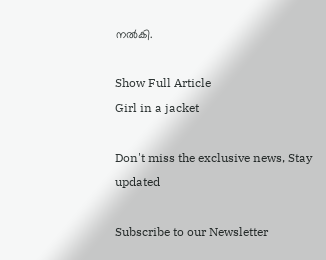നൽകി.

Show Full Article
Girl in a jacket

Don't miss the exclusive news, Stay updated

Subscribe to our Newsletter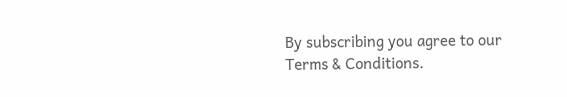By subscribing you agree to our Terms & Conditions.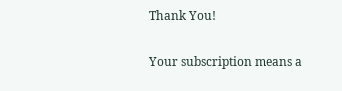Thank You!

Your subscription means a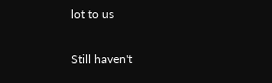lot to us

Still haven't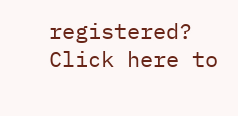registered? Click here to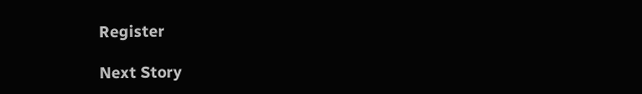Register

Next Story